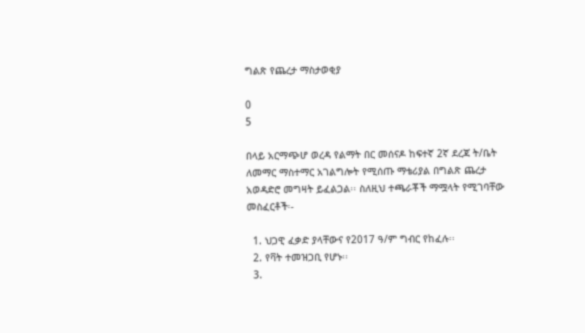ግልጽ የጨረታ ማስታወቂያ

0
5

በላይ አርማጭሆ ወረዳ የልማት በር መሰናዶ ከፍተኛ 2ኛ ደረጃ ት/ቤት ለመማር ማስተማር አገልግሎት የሚሰጡ ማቴሪያል በግልጽ ጨረታ አወዳድሮ መግዛት ይፈልጋል፡፡ ስለዚህ ተጫራቾች ማሟላት የሚገባቸው መስፈርቶች፡-

  1. ህጋዊ ፈቃድ ያላቸውና የ2017 ዓ/ም ግብር የከፈሉ፡፡
  2. የቫት ተመዝጋቢ የሆኑ፡፡
  3.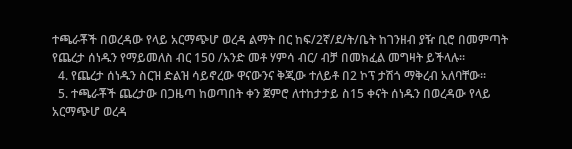ተጫራቾች በወረዳው የላይ አርማጭሆ ወረዳ ልማት በር ከፍ/2ኛ/ደ/ት/ቤት ከገንዘብ ያዥ ቢሮ በመምጣት የጨረታ ሰነዱን የማይመለስ ብር 150 /አንድ መቶ ሃምሳ ብር/ ብቻ በመክፈል መግዛት ይችላሉ፡፡
  4. የጨረታ ሰነዱን ስርዝ ድልዝ ሳይኖረው ዋናውንና ቅጂው ተለይቶ በ2 ኮፕ ታሽጎ ማቅረብ አለባቸው፡፡
  5. ተጫራቾች ጨረታው በጋዜጣ ከወጣበት ቀን ጀምሮ ለተከታታይ ስ15 ቀናት ሰነዱን በወረዳው የላይ አርማጭሆ ወረዳ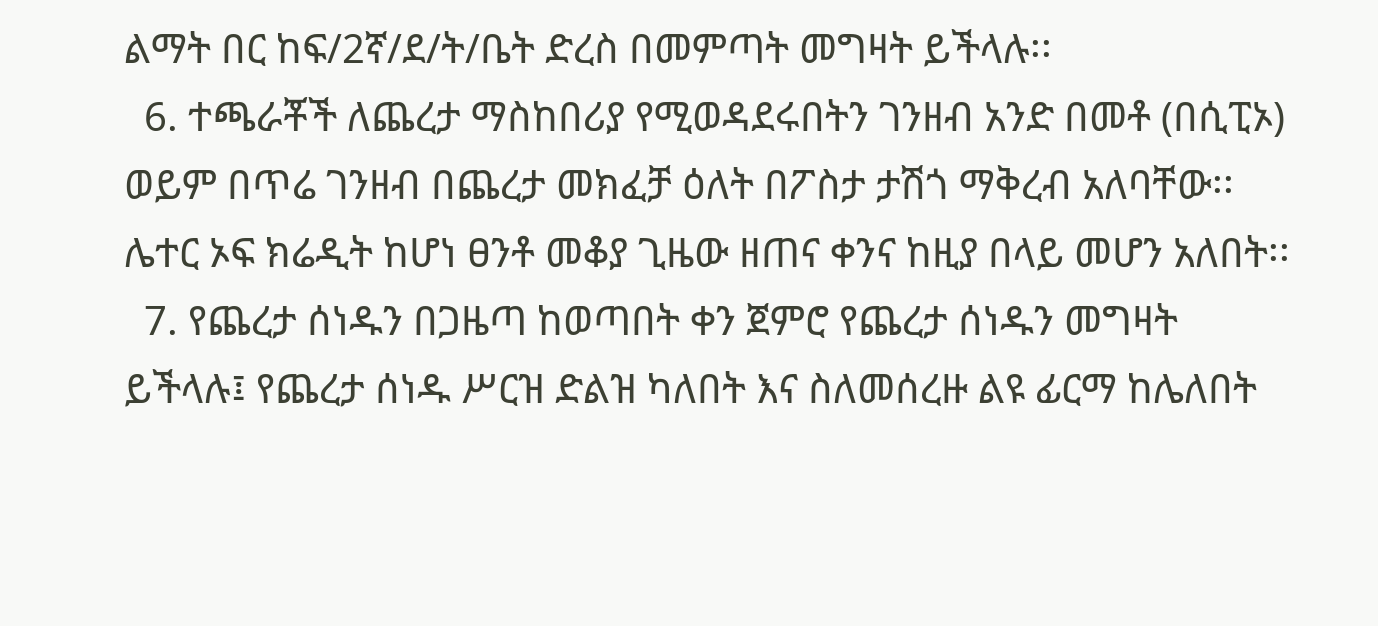ልማት በር ከፍ/2ኛ/ደ/ት/ቤት ድረስ በመምጣት መግዛት ይችላሉ፡፡
  6. ተጫራቾች ለጨረታ ማስከበሪያ የሚወዳደሩበትን ገንዘብ አንድ በመቶ (በሲፒኦ) ወይም በጥሬ ገንዘብ በጨረታ መክፈቻ ዕለት በፖስታ ታሽጎ ማቅረብ አለባቸው፡፡ ሌተር ኦፍ ክሬዲት ከሆነ ፀንቶ መቆያ ጊዜው ዘጠና ቀንና ከዚያ በላይ መሆን አለበት፡፡
  7. የጨረታ ሰነዱን በጋዜጣ ከወጣበት ቀን ጀምሮ የጨረታ ሰነዱን መግዛት ይችላሉ፤ የጨረታ ሰነዱ ሥርዝ ድልዝ ካለበት እና ስለመሰረዙ ልዩ ፊርማ ከሌለበት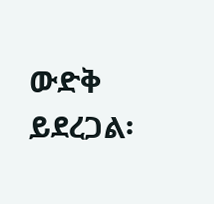ውድቅ ይደረጋል፡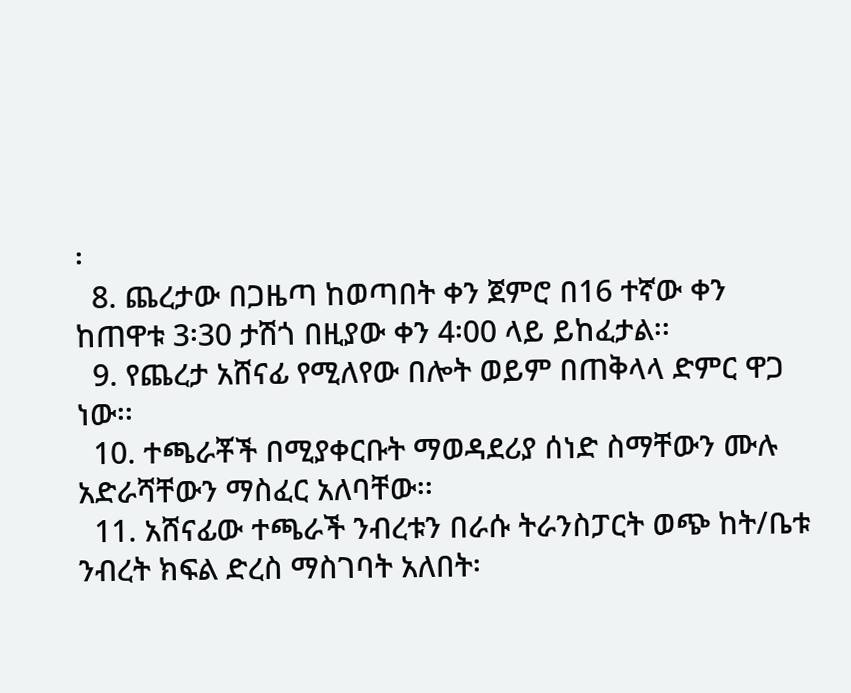፡
  8. ጨረታው በጋዜጣ ከወጣበት ቀን ጀምሮ በ16 ተኛው ቀን ከጠዋቱ 3፡30 ታሽጎ በዚያው ቀን 4፡00 ላይ ይከፈታል፡፡
  9. የጨረታ አሸናፊ የሚለየው በሎት ወይም በጠቅላላ ድምር ዋጋ ነው፡፡
  10. ተጫራቾች በሚያቀርቡት ማወዳደሪያ ሰነድ ስማቸውን ሙሉ አድራሻቸውን ማስፈር አለባቸው፡፡
  11. አሸናፊው ተጫራች ንብረቱን በራሱ ትራንስፓርት ወጭ ከት/ቤቱ ንብረት ክፍል ድረስ ማስገባት አለበት፡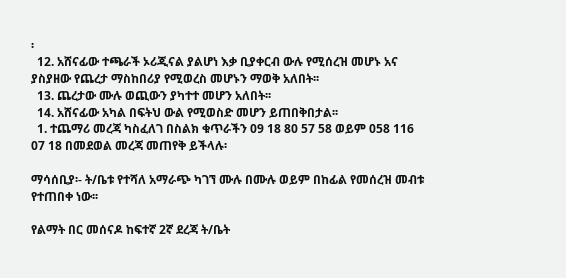፡
  12. አሸናፊው ተጫራች ኦሪጂናል ያልሆነ እቃ ቢያቀርብ ውሉ የሚሰረዝ መሆኑ አና ያስያዘው የጨረታ ማስከበሪያ የሚወረስ መሆኑን ማወቅ አለበት፡፡
  13. ጨረታው ሙሉ ወጪውን ያካተተ መሆን አለበት፡፡
  14. አሸናፊው አካል በፍትህ ውል የሚወስድ መሆን ይጠበቅበታል፡፡
  1. ተጨማሪ መረጃ ካስፈለገ በስልክ ቁጥራችን 09 18 80 57 58 ወይም 058 116 07 18 በመደወል መረጃ መጠየቅ ይችላሉ፡

ማሳሰቢያ፡- ት/ቤቱ የተሻለ አማራጭ ካገኘ ሙሉ በሙሉ ወይም በከፊል የመሰረዝ መብቱ የተጠበቀ ነው፡፡

የልማት በር መሰናዶ ከፍተኛ 2ኛ ደረጃ ት/ቤት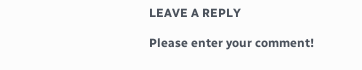LEAVE A REPLY

Please enter your comment!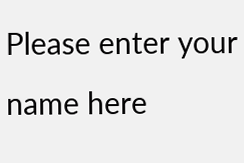Please enter your name here